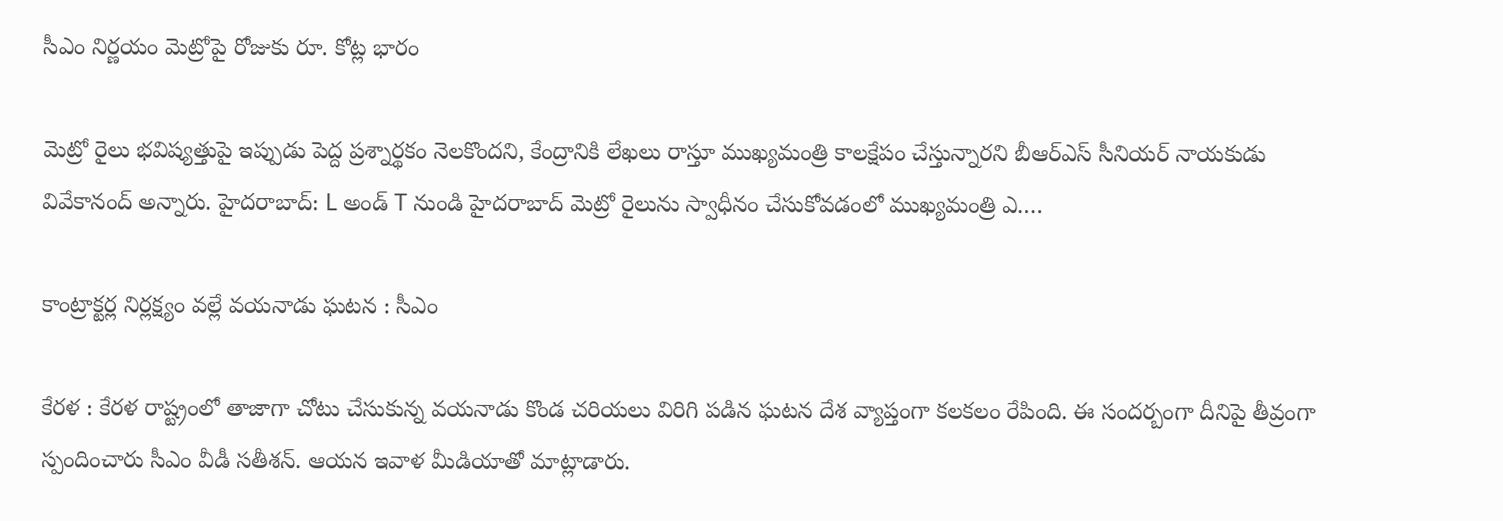సీఎం నిర్ణ‌యం మెట్రోపై రోజుకు రూ. కోట్ల భారం

మెట్రో రైలు భవిష్యత్తుపై ఇప్పుడు పెద్ద ప్రశ్నార్థకం నెలకొందని, కేంద్రానికి లేఖలు రాస్తూ ముఖ్యమంత్రి కాలక్షేపం చేస్తున్నారని బీఆర్ఎస్ సీనియ‌ర్ నాయ‌కుడు వివేకానంద్ అన్నారు. హైదరాబాద్: L అండ్ T నుండి హైదరాబాద్ మెట్రో రైలును స్వాధీనం చేసుకోవడంలో ముఖ్యమంత్రి ఎ.…

కాంట్రాక్ట‌ర్ల నిర్ల‌క్ష్యం వ‌ల్లే వ‌యనాడు ఘ‌ట‌న‌ : సీఎం

కేర‌ళ : కేర‌ళ రాష్ట్రంలో తాజాగా చోటు చేసుకున్న వ‌య‌నాడు కొండ చ‌రియ‌లు విరిగి ప‌డిన ఘ‌ట‌న దేశ వ్యాప్తంగా క‌ల‌క‌లం రేపింది. ఈ సంద‌ర్బంగా దీనిపై తీవ్రంగా స్పందించారు సీఎం వీడీ స‌తీశ‌న్. ఆయ‌న ఇవాళ మీడియాతో మాట్లాడారు.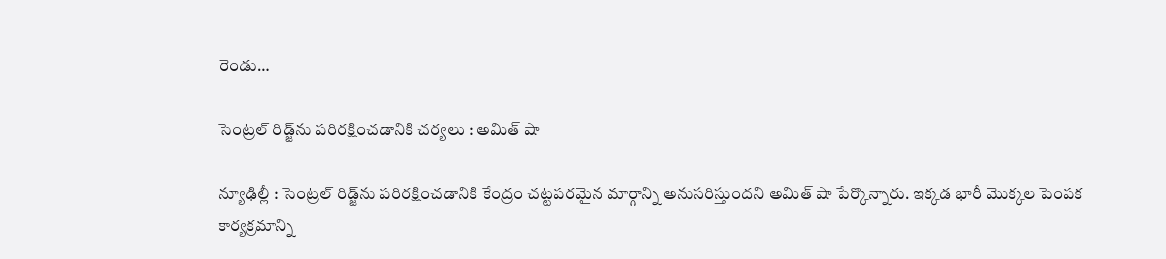రెండు…

సెంట్రల్ రిడ్జ్‌ను పరిరక్షించడానికి చర్య‌లు : అమిత్ షా

న్యూఢిల్లీ : సెంట్రల్ రిడ్జ్‌ను పరిరక్షించడానికి కేంద్రం చట్టపరమైన మార్గాన్ని అనుసరిస్తుందని అమిత్ షా పేర్కొన్నారు. ఇక్కడ భారీ మొక్కల పెంపక కార్యక్రమాన్ని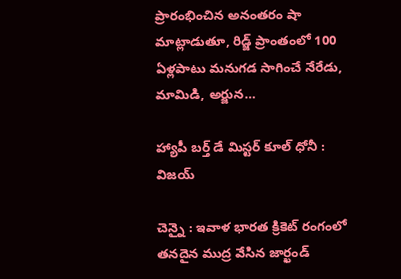ప్రారంభించిన అనంతరం షా మాట్లాడుతూ, రిడ్జ్ ప్రాంతంలో 100 ఏళ్లపాటు మనుగడ సాగించే నేరేడు, మామిడి, అర్జున…

హ్యాపీ బ‌ర్త్ డే మిస్ట‌ర్ కూల్ ధోనీ : విజ‌య్

చెన్నై : ఇవాళ భార‌త క్రికెట్ రంగంలో త‌న‌దైన ముద్ర వేసిన జార్ఖండ్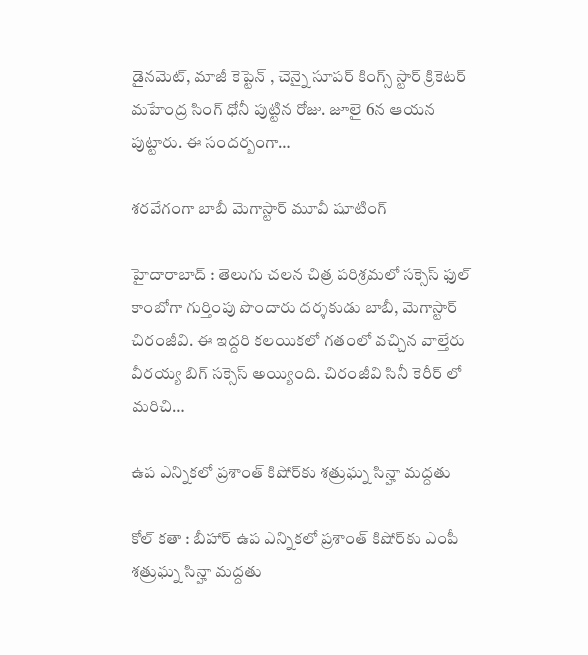డైన‌మెట్, మాజీ కెప్టెన్ , చెన్నై సూప‌ర్ కింగ్స్ స్టార్ క్రికెట‌ర్ మ‌హేంద్ర సింగ్ ధోనీ పుట్టిన రోజు. జూలై 6న ఆయ‌న పుట్టారు. ఈ సంద‌ర్బంగా…

శ‌ర‌వేగంగా బాబీ మెగాస్టార్ మూవీ షూటింగ్

హైదారాబాద్ : తెలుగు చ‌ల‌న చిత్ర ప‌రిశ్ర‌మ‌లో స‌క్సెస్ ఫుల్ కాంబోగా గుర్తింపు పొందారు ద‌ర్శ‌కుడు బాబీ, మెగాస్టార్ చిరంజీవి. ఈ ఇద్ద‌రి క‌ల‌యిక‌లో గ‌తంలో వ‌చ్చిన వాల్తేరు వీర‌య్య బిగ్ స‌క్సెస్ అయ్యింది. చిరంజీవి సినీ కెరీర్ లో మ‌రిచి…

ఉప ఎన్నికలో ప్రశాంత్ కిషోర్‌కు శత్రుఘ్న సిన్హా మద్దతు

కోల్ క‌తా : బీహార్ ఉప ఎన్నికలో ప్రశాంత్ కిషోర్‌కు ఎంపీ శత్రుఘ్న సిన్హా మద్దతు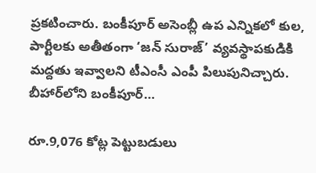ప్ర‌క‌టించారు. బంకీపూర్ అసెంబ్లీ ఉప ఎన్నికలో కుల, పార్టీలకు అతీతంగా ‘జన్ సురాజ్’ వ్యవస్థాపకుడికి మద్దతు ఇవ్వాలని టీఎంసీ ఎంపీ పిలుపునిచ్చారు. బీహార్‌లోని బంకీపూర్…

రూ.9,076 కోట్ల పెట్టుబడులు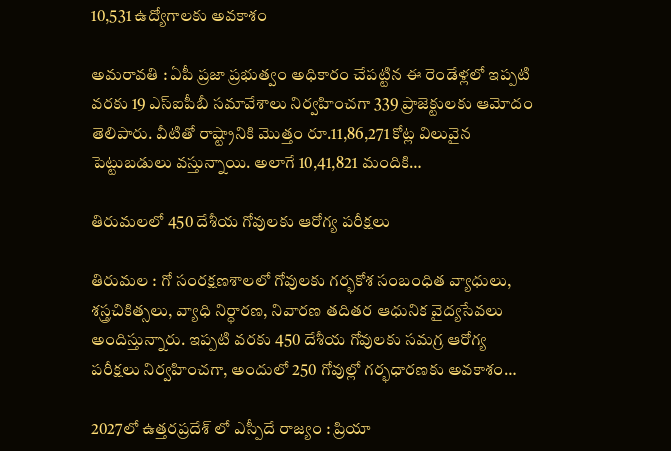10,531 ఉద్యోగాలకు అవకాశం

అమ‌రావ‌తి : ఏపీ ప్రజా ప్రభుత్వం అధికారం చేపట్టిన ఈ రెండేళ్లలో ఇప్పటి వరకు 19 ఎస్ఐపీబీ సమావేశాలు నిర్వహించగా 339 ప్రాజెక్టులకు ఆమోదం తెలిపారు. వీటితో రాష్ట్రానికి మొత్తం రూ.11,86,271 కోట్ల విలువైన పెట్టుబడులు వస్తున్నాయి. అలాగే 10,41,821 మందికి…

తిరుమ‌ల‌లో 450 దేశీయ గోవులకు ఆరోగ్య పరీక్షలు

తిరుమ‌ల : గో సంరక్షణశాలలో గోవులకు గర్భకోశ సంబంధిత వ్యాధులు, శస్త్రచికిత్సలు, వ్యాధి నిర్ధారణ, నివారణ తదితర ఆధునిక వైద్యసేవలు అందిస్తున్నారు. ఇప్పటి వరకు 450 దేశీయ గోవులకు సమగ్ర ఆరోగ్య పరీక్షలు నిర్వహించగా, అందులో 250 గోవుల్లో గర్భధారణకు అవకాశం…

2027లో ఉత్త‌ర‌ప్ర‌దేశ్ లో ఎస్పీదే రాజ్యం : ప్రియా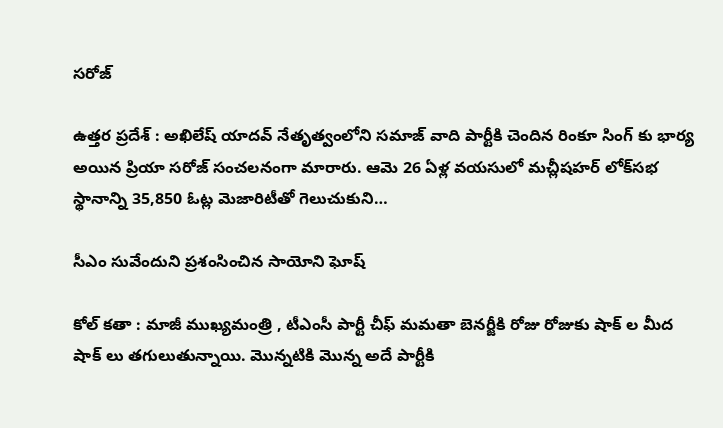స‌రోజ్

ఉత్త‌ర ప్ర‌దేశ్ : అఖిలేష్ యాద‌వ్ నేతృత్వంలోని స‌మాజ్ వాది పార్టీకి చెందిన రింకూ సింగ్ కు భార్య అయిన ప్రియా స‌రోజ్ సంచ‌ల‌నంగా మారారు. ఆమె 26 ఏళ్ల వయసులో మచ్లీషహర్ లోక్‌సభ స్థానాన్ని 35,850 ఓట్ల మెజారిటీతో గెలుచుకుని…

సీఎం సువేందుని ప్రశంసించిన సాయోని ఘోష్

కోల్ క‌తా : మాజీ ముఖ్య‌మంత్రి , టీఎంసీ పార్టీ చీఫ్ మ‌మ‌తా బెన‌ర్జీకి రోజు రోజుకు షాక్ ల మీద షాక్ లు త‌గులుతున్నాయి. మొన్న‌టికి మొన్న అదే పార్టీకి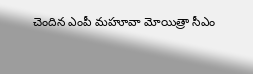చెందిన ఎంపీ మ‌హూవా మోయిత్రా సీఎం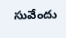సువేందు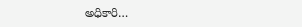అధికారి…